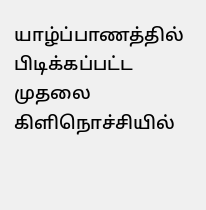யாழ்ப்பாணத்தில் பிடிக்கப்பட்ட முதலை கிளிநொச்சியில்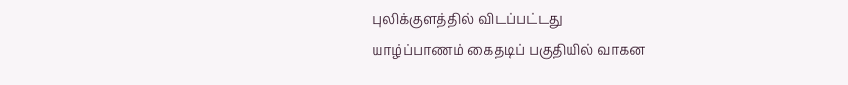புலிக்குளத்தில் விடப்பட்டது
யாழ்ப்பாணம் கைதடிப் பகுதியில் வாகன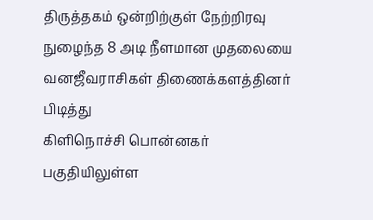திருத்தகம் ஒன்றிற்குள் நேற்றிரவு
நுழைந்த 8 அடி நீளமான முதலையை வனஜீவராசிகள் திணைக்களத்தினர் பிடித்து
கிளிநொச்சி பொன்னகர் பகுதியிலுள்ள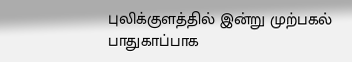புலிக்குளத்தில் இன்று முற்பகல்
பாதுகாப்பாக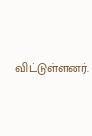விட்டுள்ளனர்.